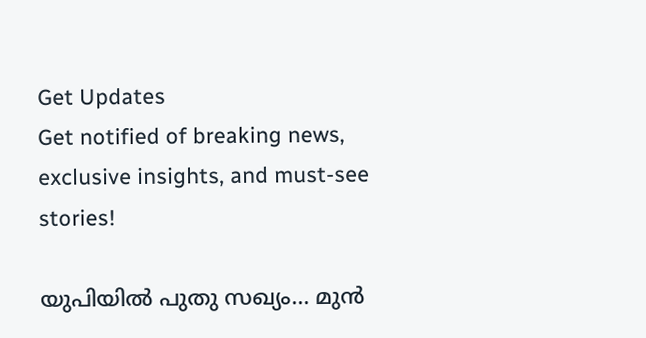Get Updates
Get notified of breaking news, exclusive insights, and must-see stories!

യുപിയില്‍ പുതു സഖ്യം... മുന്‍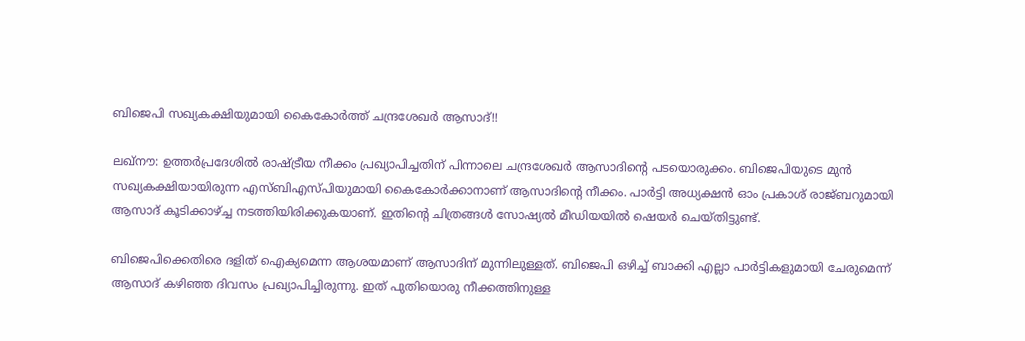ബിജെപി സഖ്യകക്ഷിയുമായി കൈകോര്‍ത്ത് ചന്ദ്രശേഖര്‍ ആസാദ്!!

ലഖ്‌നൗ: ഉത്തര്‍പ്രദേശില്‍ രാഷ്ട്രീയ നീക്കം പ്രഖ്യാപിച്ചതിന് പിന്നാലെ ചന്ദ്രശേഖര്‍ ആസാദിന്റെ പടയൊരുക്കം. ബിജെപിയുടെ മുന്‍ സഖ്യകക്ഷിയായിരുന്ന എസ്ബിഎസ്പിയുമായി കൈകോര്‍ക്കാനാണ് ആസാദിന്റെ നീക്കം. പാര്‍ട്ടി അധ്യക്ഷന്‍ ഓം പ്രകാശ് രാജ്ബറുമായി ആസാദ് കൂടിക്കാഴ്ച്ച നടത്തിയിരിക്കുകയാണ്. ഇതിന്റെ ചിത്രങ്ങള്‍ സോഷ്യല്‍ മീഡിയയില്‍ ഷെയര്‍ ചെയ്തിട്ടുണ്ട്.

ബിജെപിക്കെതിരെ ദളിത് ഐക്യമെന്ന ആശയമാണ് ആസാദിന് മുന്നിലുള്ളത്. ബിജെപി ഒഴിച്ച് ബാക്കി എല്ലാ പാര്‍ട്ടികളുമായി ചേരുമെന്ന് ആസാദ് കഴിഞ്ഞ ദിവസം പ്രഖ്യാപിച്ചിരുന്നു. ഇത് പുതിയൊരു നീക്കത്തിനുള്ള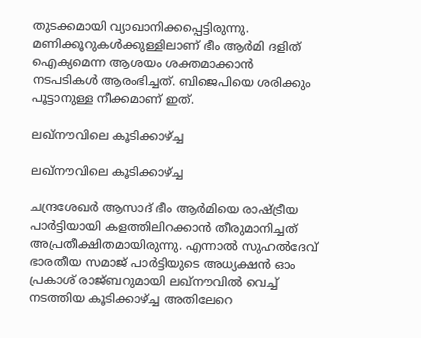തുടക്കമായി വ്യാഖാനിക്കപ്പെട്ടിരുന്നു. മണിക്കൂറുകള്‍ക്കുള്ളിലാണ് ഭീം ആര്‍മി ദളിത് ഐക്യമെന്ന ആശയം ശക്തമാക്കാന്‍ നടപടികള്‍ ആരംഭിച്ചത്. ബിജെപിയെ ശരിക്കും പൂട്ടാനുള്ള നീക്കമാണ് ഇത്.

ലഖ്‌നൗവിലെ കൂടിക്കാഴ്ച്ച

ലഖ്‌നൗവിലെ കൂടിക്കാഴ്ച്ച

ചന്ദ്രശേഖര്‍ ആസാദ് ഭീം ആര്‍മിയെ രാഷ്ട്രീയ പാര്‍ട്ടിയായി കളത്തിലിറക്കാന്‍ തീരുമാനിച്ചത് അപ്രതീക്ഷിതമായിരുന്നു. എന്നാല്‍ സുഹല്‍ദേവ് ഭാരതീയ സമാജ് പാര്‍ട്ടിയുടെ അധ്യക്ഷന്‍ ഓം പ്രകാശ് രാജ്ബറുമായി ലഖ്‌നൗവില്‍ വെച്ച് നടത്തിയ കൂടിക്കാഴ്ച്ച അതിലേറെ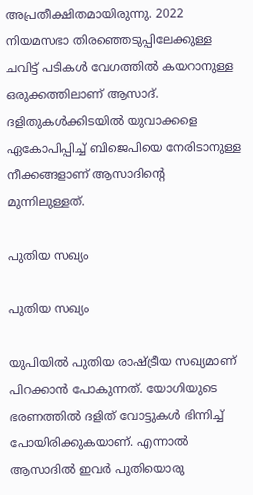അപ്രതീക്ഷിതമായിരുന്നു. 2022 നിയമസഭാ തിരഞ്ഞെടുപ്പിലേക്കുള്ള ചവിട്ട് പടികള്‍ വേഗത്തില്‍ കയറാനുള്ള ഒരുക്കത്തിലാണ് ആസാദ്. ദളിതുകള്‍ക്കിടയില്‍ യുവാക്കളെ ഏകോപിപ്പിച്ച് ബിജെപിയെ നേരിടാനുള്ള നീക്കങ്ങളാണ് ആസാദിന്റെ മുന്നിലുള്ളത്.

പുതിയ സഖ്യം

പുതിയ സഖ്യം

യുപിയില്‍ പുതിയ രാഷ്ട്രീയ സഖ്യമാണ് പിറക്കാന്‍ പോകുന്നത്. യോഗിയുടെ ഭരണത്തില്‍ ദളിത് വോട്ടുകള്‍ ഭിന്നിച്ച് പോയിരിക്കുകയാണ്. എന്നാല്‍ ആസാദില്‍ ഇവര്‍ പുതിയൊരു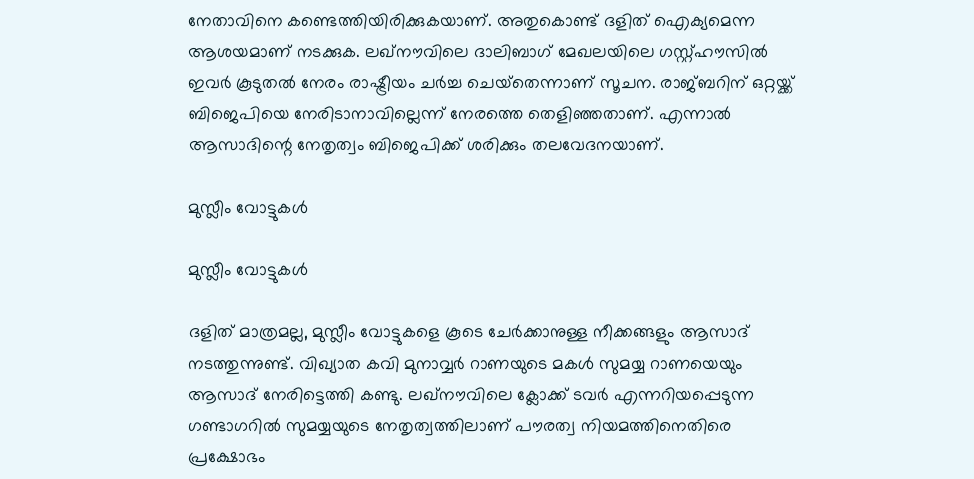നേതാവിനെ കണ്ടെത്തിയിരിക്കുകയാണ്. അതുകൊണ്ട് ദളിത് ഐക്യമെന്ന ആശയമാണ് നടക്കുക. ലഖ്‌നൗവിലെ ദാലിബാഗ് മേഖലയിലെ ഗസ്റ്റ്ഹൗസില്‍ ഇവര്‍ കൂടുതല്‍ നേരം രാഷ്ട്രീയം ചര്‍ച്ച ചെയ്‌തെന്നാണ് സൂചന. രാജ്ബറിന് ഒറ്റയ്ക്ക് ബിജെപിയെ നേരിടാനാവില്ലെന്ന് നേരത്തെ തെളിഞ്ഞതാണ്. എന്നാല്‍ ആസാദിന്റെ നേതൃത്വം ബിജെപിക്ക് ശരിക്കും തലവേദനയാണ്.

മുസ്ലീം വോട്ടുകള്‍

മുസ്ലീം വോട്ടുകള്‍

ദളിത് മാത്രമല്ല, മുസ്ലീം വോട്ടുകളെ കൂടെ ചേര്‍ക്കാനുള്ള നീക്കങ്ങളും ആസാദ് നടത്തുന്നുണ്ട്. വിഖ്യാത കവി മുനാവ്വര്‍ റാണയുടെ മകള്‍ സുമയ്യ റാണയെയും ആസാദ് നേരിട്ടെത്തി കണ്ടു. ലഖ്‌നൗവിലെ ക്ലോക്ക് ടവര്‍ എന്നറിയപ്പെടുന്ന ഗണ്ടാഗറില്‍ സുമയ്യയുടെ നേതൃത്വത്തിലാണ് പൗരത്വ നിയമത്തിനെതിരെ പ്രക്ഷോഭം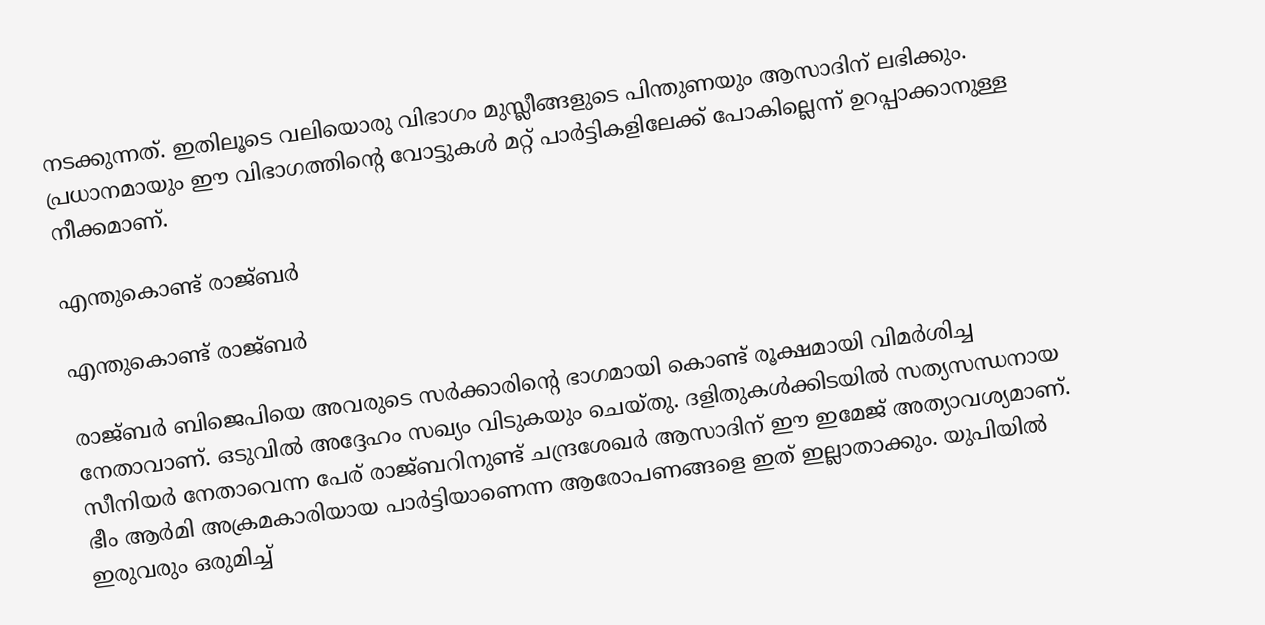നടക്കുന്നത്. ഇതിലൂടെ വലിയൊരു വിഭാഗം മുസ്ലീങ്ങളുടെ പിന്തുണയും ആസാദിന് ലഭിക്കും. പ്രധാനമായും ഈ വിഭാഗത്തിന്റെ വോട്ടുകള്‍ മറ്റ് പാര്‍ട്ടികളിലേക്ക് പോകില്ലെന്ന് ഉറപ്പാക്കാനുള്ള നീക്കമാണ്.

എന്തുകൊണ്ട് രാജ്ബര്‍

എന്തുകൊണ്ട് രാജ്ബര്‍

രാജ്ബര്‍ ബിജെപിയെ അവരുടെ സര്‍ക്കാരിന്റെ ഭാഗമായി കൊണ്ട് രൂക്ഷമായി വിമര്‍ശിച്ച നേതാവാണ്. ഒടുവില്‍ അദ്ദേഹം സഖ്യം വിടുകയും ചെയ്തു. ദളിതുകള്‍ക്കിടയില്‍ സത്യസന്ധനായ സീനിയര്‍ നേതാവെന്ന പേര് രാജ്ബറിനുണ്ട് ചന്ദ്രശേഖര്‍ ആസാദിന് ഈ ഇമേജ് അത്യാവശ്യമാണ്. ഭീം ആര്‍മി അക്രമകാരിയായ പാര്‍ട്ടിയാണെന്ന ആരോപണങ്ങളെ ഇത് ഇല്ലാതാക്കും. യുപിയില്‍ ഇരുവരും ഒരുമിച്ച്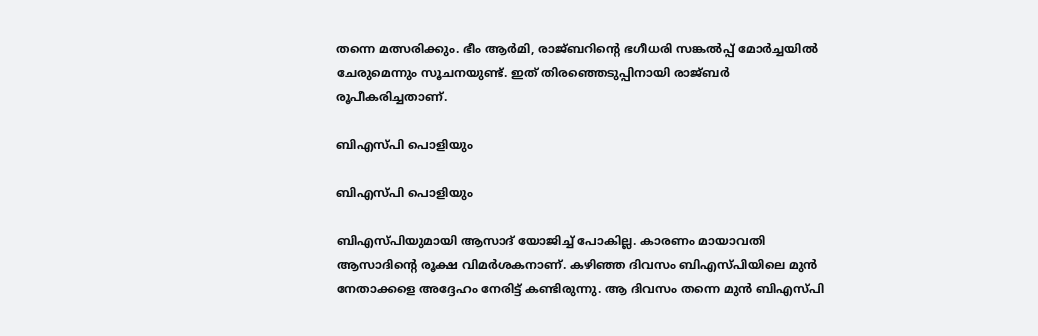തന്നെ മത്സരിക്കും. ഭീം ആര്‍മി, രാജ്ബറിന്റെ ഭഗീധരി സങ്കല്‍പ്പ് മോര്‍ച്ചയില്‍ ചേരുമെന്നും സൂചനയുണ്ട്. ഇത് തിരഞ്ഞെടുപ്പിനായി രാജ്ബര്‍ രൂപീകരിച്ചതാണ്.

ബിഎസ്പി പൊളിയും

ബിഎസ്പി പൊളിയും

ബിഎസ്പിയുമായി ആസാദ് യോജിച്ച് പോകില്ല. കാരണം മായാവതി ആസാദിന്റെ രൂക്ഷ വിമര്‍ശകനാണ്. കഴിഞ്ഞ ദിവസം ബിഎസ്പിയിലെ മുന്‍ നേതാക്കളെ അദ്ദേഹം നേരിട്ട് കണ്ടിരുന്നു. ആ ദിവസം തന്നെ മുന്‍ ബിഎസ്പി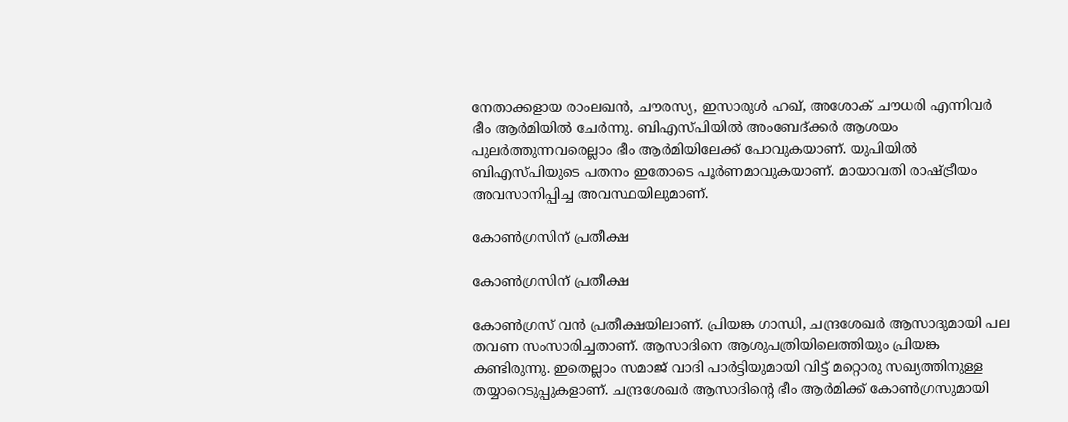നേതാക്കളായ രാംലഖന്‍, ചൗരസ്യ, ഇസാരുള്‍ ഹഖ്, അശോക് ചൗധരി എന്നിവര്‍ ഭീം ആര്‍മിയില്‍ ചേര്‍ന്നു. ബിഎസ്പിയില്‍ അംബേദ്ക്കര്‍ ആശയം പുലര്‍ത്തുന്നവരെല്ലാം ഭീം ആര്‍മിയിലേക്ക് പോവുകയാണ്. യുപിയില്‍ ബിഎസ്പിയുടെ പതനം ഇതോടെ പൂര്‍ണമാവുകയാണ്. മായാവതി രാഷ്ട്രീയം അവസാനിപ്പിച്ച അവസ്ഥയിലുമാണ്.

കോണ്‍ഗ്രസിന് പ്രതീക്ഷ

കോണ്‍ഗ്രസിന് പ്രതീക്ഷ

കോണ്‍ഗ്രസ് വന്‍ പ്രതീക്ഷയിലാണ്. പ്രിയങ്ക ഗാന്ധി, ചന്ദ്രശേഖര്‍ ആസാദുമായി പല തവണ സംസാരിച്ചതാണ്. ആസാദിനെ ആശുപത്രിയിലെത്തിയും പ്രിയങ്ക കണ്ടിരുന്നു. ഇതെല്ലാം സമാജ് വാദി പാര്‍ട്ടിയുമായി വിട്ട് മറ്റൊരു സഖ്യത്തിനുള്ള തയ്യാറെടുപ്പുകളാണ്. ചന്ദ്രശേഖര്‍ ആസാദിന്റെ ഭീം ആര്‍മിക്ക് കോണ്‍ഗ്രസുമായി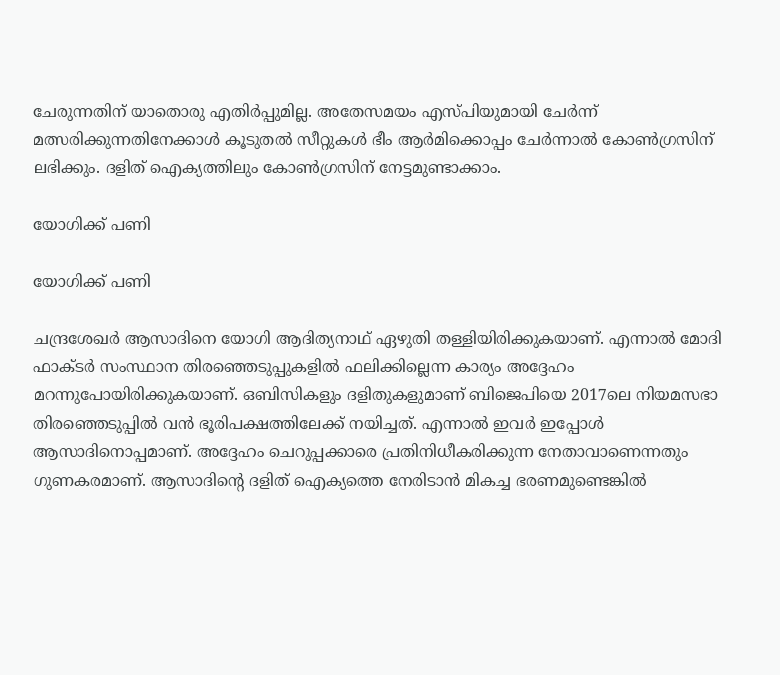ചേരുന്നതിന് യാതൊരു എതിര്‍പ്പുമില്ല. അതേസമയം എസ്പിയുമായി ചേര്‍ന്ന് മത്സരിക്കുന്നതിനേക്കാള്‍ കൂടുതല്‍ സീറ്റുകള്‍ ഭീം ആര്‍മിക്കൊപ്പം ചേര്‍ന്നാല്‍ കോണ്‍ഗ്രസിന് ലഭിക്കും. ദളിത് ഐക്യത്തിലും കോണ്‍ഗ്രസിന് നേട്ടമുണ്ടാക്കാം.

യോഗിക്ക് പണി

യോഗിക്ക് പണി

ചന്ദ്രശേഖര്‍ ആസാദിനെ യോഗി ആദിത്യനാഥ് ഏഴുതി തള്ളിയിരിക്കുകയാണ്. എന്നാല്‍ മോദി ഫാക്ടര്‍ സംസ്ഥാന തിരഞ്ഞെടുപ്പുകളില്‍ ഫലിക്കില്ലെന്ന കാര്യം അദ്ദേഹം മറന്നുപോയിരിക്കുകയാണ്. ഒബിസികളും ദളിതുകളുമാണ് ബിജെപിയെ 2017ലെ നിയമസഭാ തിരഞ്ഞെടുപ്പില്‍ വന്‍ ഭൂരിപക്ഷത്തിലേക്ക് നയിച്ചത്. എന്നാല്‍ ഇവര്‍ ഇപ്പോള്‍ ആസാദിനൊപ്പമാണ്. അദ്ദേഹം ചെറുപ്പക്കാരെ പ്രതിനിധീകരിക്കുന്ന നേതാവാണെന്നതും ഗുണകരമാണ്. ആസാദിന്റെ ദളിത് ഐക്യത്തെ നേരിടാന്‍ മികച്ച ഭരണമുണ്ടെങ്കില്‍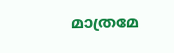മാത്രമേ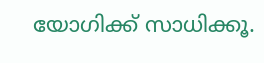യോഗിക്ക് സാധിക്കൂ.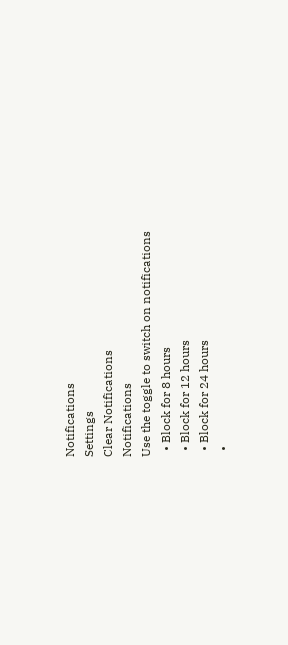Notifications
Settings
Clear Notifications
Notifications
Use the toggle to switch on notifications
  • Block for 8 hours
  • Block for 12 hours
  • Block for 24 hours
  •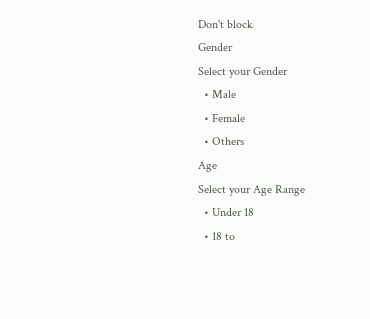Don't block
Gender
Select your Gender
  • Male
  • Female
  • Others
Age
Select your Age Range
  • Under 18
  • 18 to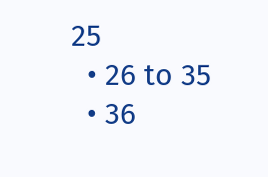25
  • 26 to 35
  • 36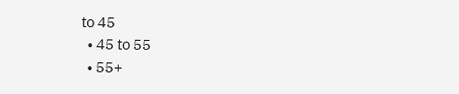to 45
  • 45 to 55
  • 55+